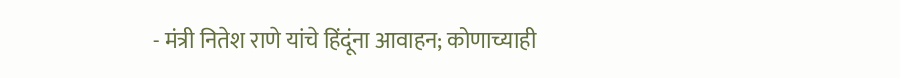- मंत्री नितेश राणे यांचे हिंदूंना आवाहन; कोणाच्याही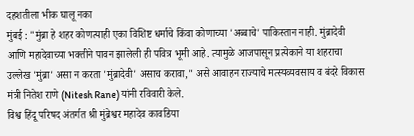दहशतीला भीक घालू नका
मुंबई : "मुंब्रा हे शहर कोणत्याही एका विशिष्ट धर्माचे किंवा कोणाच्या 'अब्बाचे' पाकिस्तान नाही. मुंब्रादेवी आणि महादेवाच्या भक्तीने पावन झालेली ही पवित्र भूमी आहे. त्यामुळे आजपासून प्रत्येकाने या शहराचा उल्लेख 'मुंब्रा' असा न करता 'मुंब्रादेवी' असाच करावा," असे आवाहन राज्याचे मत्स्यव्यवसाय व बंदरे विकास मंत्री नितेश राणे (Nitesh Rane) यांनी रविवारी केले.
विश्व हिंदू परिषद अंतर्गत श्री मुंब्रेश्वर महादेव कावडिया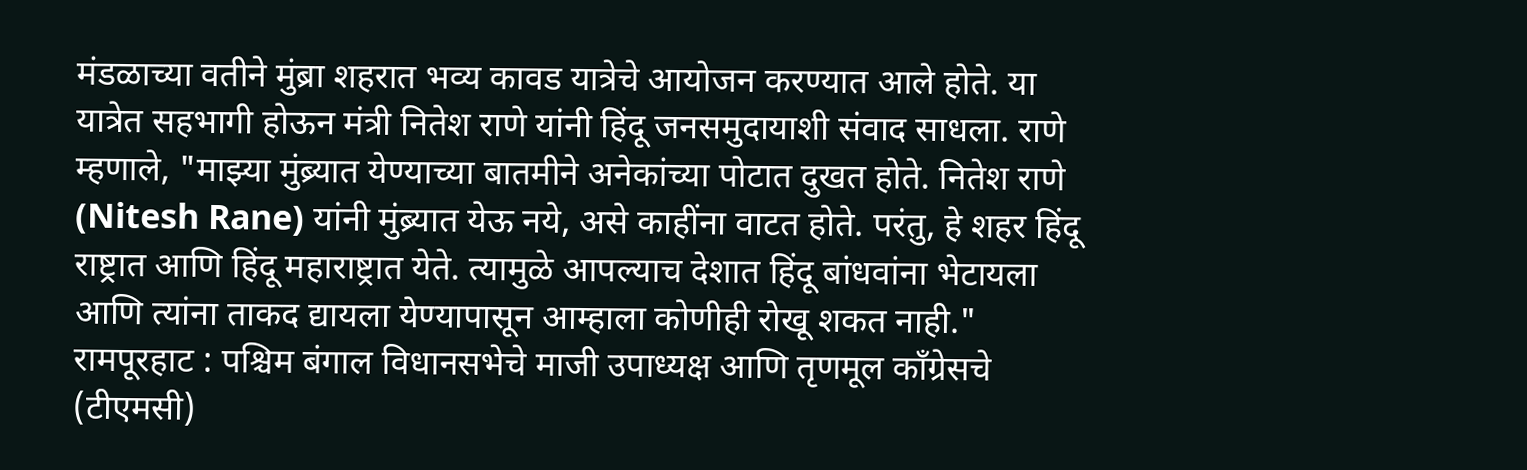मंडळाच्या वतीने मुंब्रा शहरात भव्य कावड यात्रेचे आयोजन करण्यात आले होते. या यात्रेत सहभागी होऊन मंत्री नितेश राणे यांनी हिंदू जनसमुदायाशी संवाद साधला. राणे म्हणाले, "माझ्या मुंब्र्यात येण्याच्या बातमीने अनेकांच्या पोटात दुखत होते. नितेश राणे (Nitesh Rane) यांनी मुंब्र्यात येऊ नये, असे काहींना वाटत होते. परंतु, हे शहर हिंदू राष्ट्रात आणि हिंदू महाराष्ट्रात येते. त्यामुळे आपल्याच देशात हिंदू बांधवांना भेटायला आणि त्यांना ताकद द्यायला येण्यापासून आम्हाला कोणीही रोखू शकत नाही."
रामपूरहाट : पश्चिम बंगाल विधानसभेचे माजी उपाध्यक्ष आणि तृणमूल काँग्रेसचे (टीएमसी)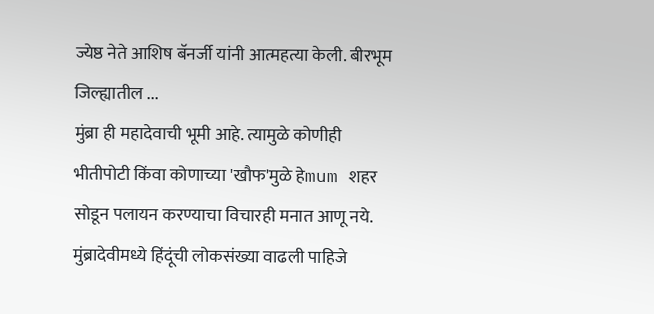ज्येष्ठ नेते आशिष बॅनर्जी यांनी आत्महत्या केली. बीरभूम जिल्ह्यातील ...
मुंब्रा ही महादेवाची भूमी आहे. त्यामुळे कोणीही भीतीपोटी किंवा कोणाच्या 'खौफ'मुळे हेmum शहर सोडून पलायन करण्याचा विचारही मनात आणू नये. मुंब्रादेवीमध्ये हिंदूंची लोकसंख्या वाढली पाहिजे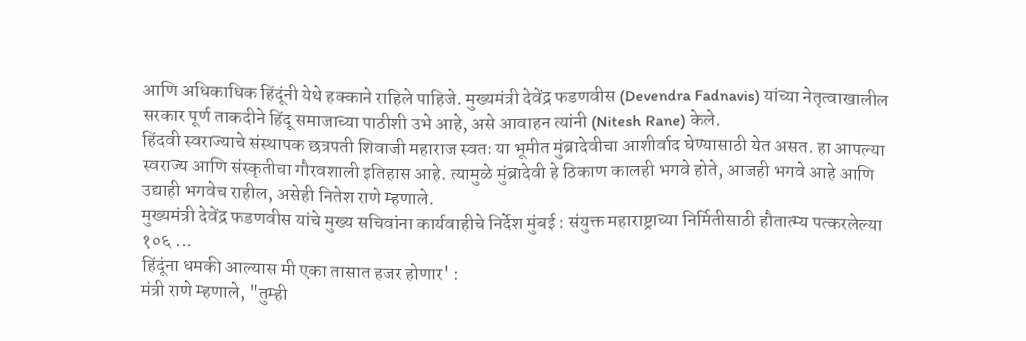आणि अधिकाधिक हिंदूंनी येथे हक्काने राहिले पाहिजे. मुख्यमंत्री देवेंद्र फडणवीस (Devendra Fadnavis) यांच्या नेतृत्वाखालील सरकार पूर्ण ताकदीने हिंदू समाजाच्या पाठीशी उभे आहे, असे आवाहन त्यांनी (Nitesh Rane) केले.
हिंदवी स्वराज्याचे संस्थापक छत्रपती शिवाजी महाराज स्वतः या भूमीत मुंब्रादेवीचा आशीर्वाद घेण्यासाठी येत असत. हा आपल्या स्वराज्य आणि संस्कृतीचा गौरवशाली इतिहास आहे. त्यामुळे मुंब्रादेवी हे ठिकाण कालही भगवे होते, आजही भगवे आहे आणि उद्याही भगवेच राहील, असेही नितेश राणे म्हणाले.
मुख्यमंत्री देवेंद्र फडणवीस यांचे मुख्य सचिवांना कार्यवाहीचे निर्देश मुंबई : संयुक्त महाराष्ट्राच्या निर्मितीसाठी हौतात्म्य पत्करलेल्या १०६ ...
हिंदूंना धमकी आल्यास मी एका तासात हजर होणार' :
मंत्री राणे म्हणाले, "तुम्ही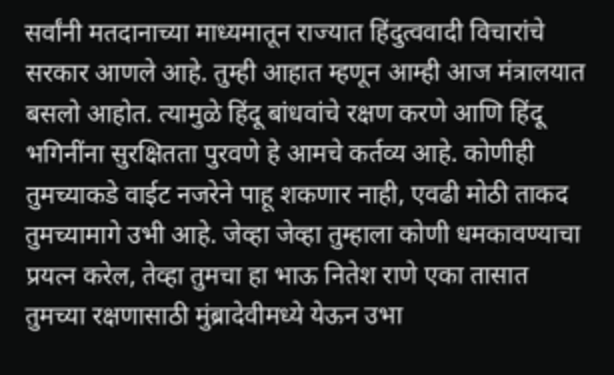सर्वांनी मतदानाच्या माध्यमातून राज्यात हिंदुत्ववादी विचारांचे सरकार आणले आहे. तुम्ही आहात म्हणून आम्ही आज मंत्रालयात बसलो आहोत. त्यामुळे हिंदू बांधवांचे रक्षण करणे आणि हिंदू भगिनींना सुरक्षितता पुरवणे हे आमचे कर्तव्य आहे. कोणीही तुमच्याकडे वाईट नजरेने पाहू शकणार नाही, एवढी मोठी ताकद तुमच्यामागे उभी आहे. जेव्हा जेव्हा तुम्हाला कोणी धमकावण्याचा प्रयत्न करेल, तेव्हा तुमचा हा भाऊ नितेश राणे एका तासात तुमच्या रक्षणासाठी मुंब्रादेवीमध्ये येऊन उभा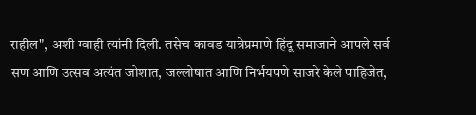राहील", अशी ग्वाही त्यांनी दिली. तसेच कावड यात्रेप्रमाणे हिंदू समाजाने आपले सर्व सण आणि उत्सव अत्यंत जोशात, जल्लोषात आणि निर्भयपणे साजरे केले पाहिजेत,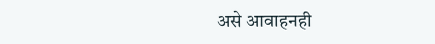असे आवाहनही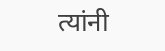त्यांनी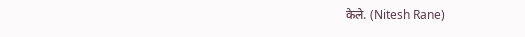केले. (Nitesh Rane)